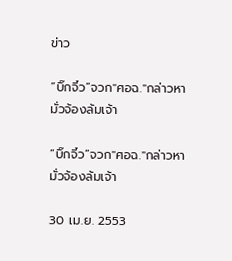ข่าว

“บิ๊กจิ๋ว”จวก"ศอฉ."กล่าวหามั่วจ้องล้มเจ้า

“บิ๊กจิ๋ว”จวก"ศอฉ."กล่าวหามั่วจ้องล้มเจ้า

30 เม.ย. 2553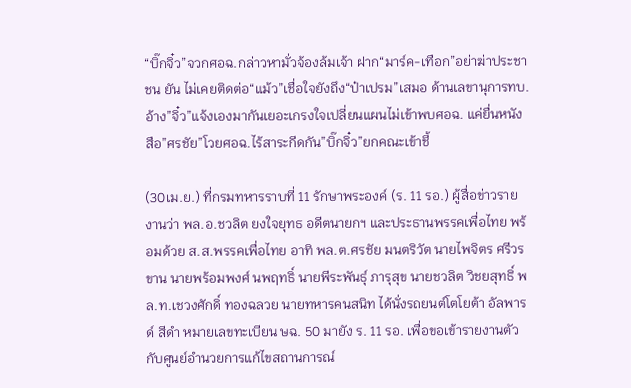“บิ๊กจิ๋ว”จวกศอฉ.กล่าวหามั่วจ้องล้มเจ้า ฝาก“มาร์ค-เทือก”อย่าฆ่าประชาชน ยัน ไม่เคยติดต่อ“แม้ว”เชื่อใจยังถึง“ป๋าเปรม”เสมอ ด้านเลขานุการทบ.อ้าง”จิ๋ว”แจ้งเองมากันเยอะเกรงใจเปลี่ยนแผนไม่เข้าพบศอฉ. แค่ยื่นหนังสือ”ศรชัย”โวยศอฉ.ไร้สาระกีดกัน”บิ๊กจิ๋ว”ยกคณะเข้าชี้

(30เม.ย.) ที่กรมทหารราบที่ 11 รักษาพระองค์ (ร. 11 รอ.) ผู้สื่อข่าวรายงานว่า พล.อ.ชวลิต ยงใจยุทธ อดีตนายกฯ และประธานพรรคเพื่อไทย พร้อมด้วย ส.ส.พรรคเพื่อไทย อาทิ พล.ต.ศรชัย มนตริวัต นายไพจิตร ศรีวรขาน นายพร้อมพงศ์ นพฤทธิ์ นายพีระพันธุ์ ภารุสุข นายชวลิต วิชยสุทธิ์ พล.ท.เชวงศักดิ์ ทองฉลวย นายทหารคนสนิท ได้นั่งรถยนต์โตโยต้า อัลพารด์ สีดำ หมายเลขทะเบียน ษฉ. 50 มายัง ร. 11 รอ. เพื่อขอเข้ารายงานตัวกับศูนย์อำนวยการแก้ไขสถานการณ์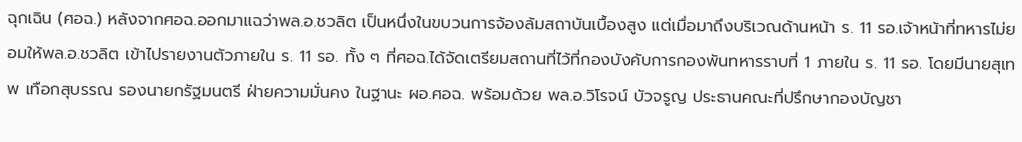ฉุกเฉิน (ศอฉ.) หลังจากศอฉ.ออกมาแฉว่าพล.อ.ชวลิต เป็นหนึ่งในขบวนการจ้องล้มสถาบันเบื้องสูง แต่เมื่อมาถึงบริเวณด้านหน้า ร. 11 รอ.เจ้าหน้าที่ทหารไม่ยอมให้พล.อ.ชวลิต เข้าไปรายงานตัวภายใน ร. 11 รอ. ทั้ง ๆ ที่ศอฉ.ได้จัดเตรียมสถานที่ไว้ที่กองบังคับการกองพันทหารราบที่ 1 ภายใน ร. 11 รอ. โดยมีนายสุเทพ เทือกสุบรรณ รองนายกรัฐมนตรี ฝ่ายความมั่นคง ในฐานะ ผอ.ศอฉ. พร้อมด้วย พล.อ.วิโรจน์ บัวจรูญ ประธานคณะที่ปรึกษากองบัญชา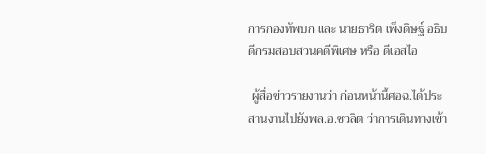การกองทัพบก และ นายธาริต เพ็งดิษฐ์ อธิบดีกรมสอบสวนคดีพิเศษ หรือ ดีเอสไอ

 ผู้สื่อข่าวรายงานว่า ก่อนหน้านี้ศอฉ.ได้ประสานงานไปยังพล.อ.ชวลิต ว่าการเดินทางเข้า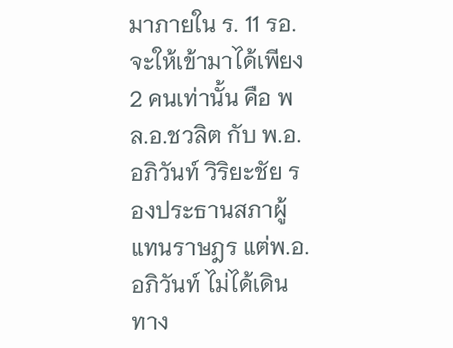มาภายใน ร. 11 รอ. จะให้เข้ามาได้เพียง 2 คนเท่านั้น คือ พล.อ.ชวลิต กับ พ.อ.อภิวันท์ วิริยะชัย รองประธานสภาผู้แทนราษฎร แต่พ.อ.อภิวันท์ ไม่ได้เดินทาง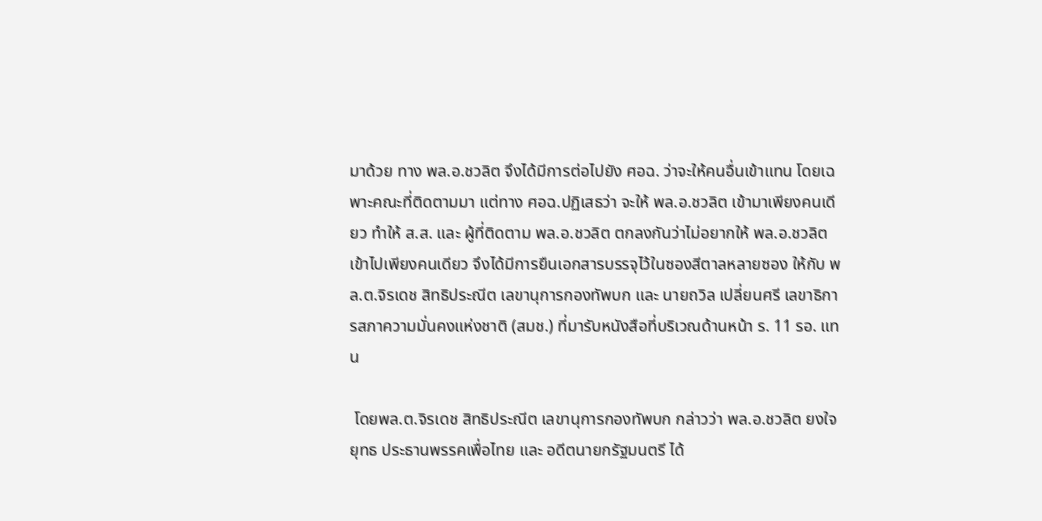มาด้วย ทาง พล.อ.ชวลิต จึงได้มีการต่อไปยัง ศอฉ. ว่าจะให้คนอื่นเข้าแทน โดยเฉพาะคณะที่ติดตามมา แต่ทาง ศอฉ.ปฏิเสธว่า จะให้ พล.อ.ชวลิต เข้ามาเพียงคนเดียว ทำให้ ส.ส. และ ผู้ที่ติดตาม พล.อ.ชวลิต ตกลงกันว่าไม่อยากให้ พล.อ.ชวลิต เข้าไปเพียงคนเดียว จึงได้มีการยืนเอกสารบรรจุไว้ในซองสีตาลหลายซอง ให้กับ พล.ต.จิรเดช สิทธิประณีต เลขานุการกองทัพบก และ นายถวิล เปลี่ยนศรี เลขาธิการสภาความมั่นคงแห่งชาติ (สมช.) ที่มารับหนังสือที่บริเวณด้านหน้า ร. 11 รอ. แทน

 โดยพล.ต.จิรเดช สิทธิประณีต เลขานุการกองทัพบก กล่าวว่า พล.อ.ชวลิต ยงใจยุทธ ประธานพรรคเพื่อไทย และ อดีตนายกรัฐมนตรี ได้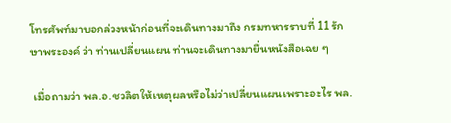โทรศัพท์มาบอกล่วงหน้าก่อนที่จะเดินทางมาถึง กรมทหารราบที่ 11 รักษาพระองค์ ว่า ท่านเปลี่ยนแผน ท่านจะเดินทางมายื่นหนังสือเฉย ๆ

 เมื่อถามว่า พล.อ.ชวลิตให้เหตุผลหรือไม่ว่าเปลี่ยนแผนเพราะอะไร พล.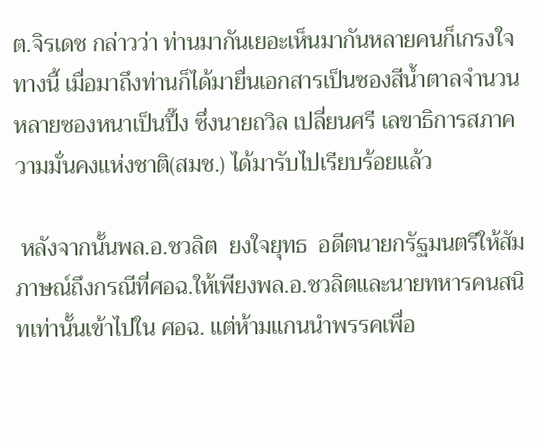ต.จิรเดช กล่าวว่า ท่านมากันเยอะเห็นมากันหลายคนก็เกรงใจทางนี้ เมื่อมาถึงท่านก็ได้มายื่นเอกสารเป็นซองสีน้ำตาลจำนวนหลายซองหนาเป็นปึ๊ง ซึ่งนายถวิล เปลี่ยนศรี เลขาธิการสภาความมั่นคงแห่งชาติ(สมช.) ได้มารับไปเรียบร้อยแล้ว

 หลังจากนั้นพล.อ.ชวลิต  ยงใจยุทธ  อดีตนายกรัฐมนตรีให้สัมภาษณ์ถึงกรณีที่ศอฉ.ให้เพียงพล.อ.ชวลิตและนายทหารคนสนิทเท่านั้นเข้าไปใน ศอฉ. แต่ห้ามแกนนำพรรคเพื่อ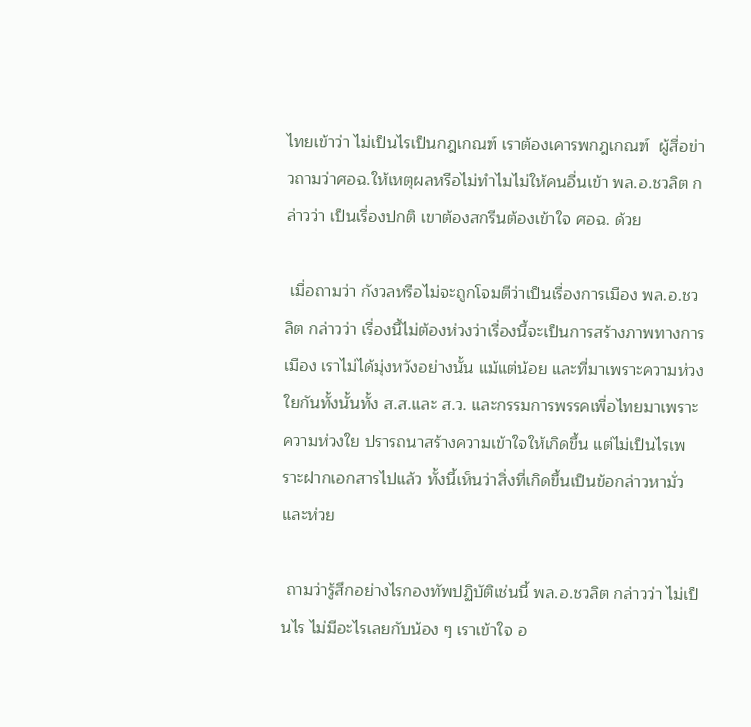ไทยเข้าว่า ไม่เป็นไรเป็นกฎเกณฑ์ เราต้องเคารพกฎเกณฑ์  ผู้สื่อข่าวถามว่าศอฉ.ให้เหตุผลหรือไม่ทำไมไม่ให้คนอื่นเข้า พล.อ.ชวลิต กล่าวว่า เป็นเรื่องปกติ เขาต้องสกรีนต้องเข้าใจ ศอฉ. ด้วย

 เมื่อถามว่า กังวลหรือไม่จะถูกโจมตีว่าเป็นเรื่องการเมือง พล.อ.ชวลิต กล่าวว่า เรื่องนี้ไม่ต้องห่วงว่าเรื่องนี้จะเป็นการสร้างภาพทางการเมือง เราไม่ได้มุ่งหวังอย่างนั้น แม้แต่น้อย และที่มาเพราะความห่วงใยกันทั้งนั้นทั้ง ส.ส.และ ส.ว. และกรรมการพรรคเพื่อไทยมาเพราะความห่วงใย ปรารถนาสร้างความเข้าใจให้เกิดขึ้น แต่ไม่เป็นไรเพราะฝากเอกสารไปแล้ว ทั้งนี้เห็นว่าสิ่งที่เกิดขึ้นเป็นข้อกล่าวหามั่ว และห่วย

 ถามว่ารู้สึกอย่างไรกองทัพปฏิบัติเช่นนี้ พล.อ.ชวลิต กล่าวว่า ไม่เป็นไร ไม่มีอะไรเลยกับน้อง ๆ เราเข้าใจ อ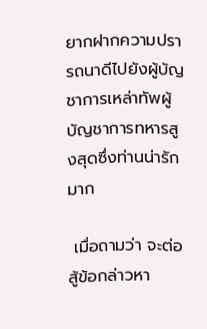ยากฝากความปรารถนาดีไปยังผู้บัญชาการเหล่าทัพผู้บัญชาการทหารสูงสุดซึ่งท่านน่ารักมาก

 เมื่อถามว่า จะต่อสู้ข้อกล่าวหา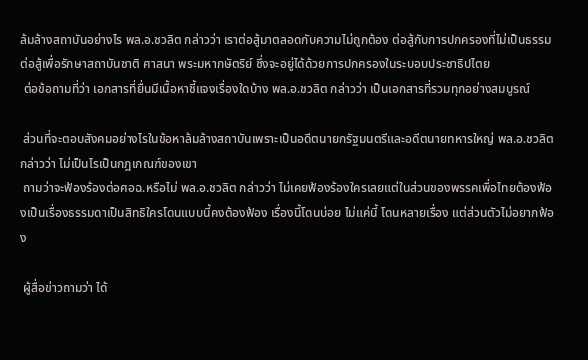ล้มล้างสถาบันอย่างไร พล.อ.ชวลิต กล่าวว่า เราต่อสู้มาตลอดกับความไม่ถูกต้อง ต่อสู้กับการปกครองที่ไม่เป็นธรรม ต่อสู้เพื่อรักษาสถาบันชาติ ศาสนา พระมหากษัตริย์ ซึ่งจะอยู่ได้ด้วยการปกครองในระบอบประชาธิปไตย
 ต่อข้อถามที่ว่า เอกสารที่ยื่นมีเนื้อหาชี้แจงเรื่องใดบ้าง พล.อ.ชวลิต กล่าวว่า เป็นเอกสารที่รวมทุกอย่างสมบูรณ์

 ส่วนที่จะตอบสังคมอย่างไรในข้อหาล้มล้างสถาบันเพราะเป็นอดีตนายกรัฐมนตรีและอดีตนายทหารใหญ่ พล.อ.ชวลิต กล่าวว่า ไม่เป็นไรเป็นกฎเกณฑ์ของเขา
 ถามว่าจะฟ้องร้องต่อศอฉ.หรือไม่ พล.อ.ชวลิต กล่าวว่า ไม่เคยฟ้องร้องใครเลยแต่ในส่วนของพรรคเพื่อไทยต้องฟ้องเป็นเรื่องธรรมดาเป็นสิทธิใครโดนแบบนี้คงต้องฟ้อง เรื่องนี้โดนบ่อย ไม่แค่นี้ โดนหลายเรื่อง แต่ส่วนตัวไม่อยากฟ้อง

 ผู้สื่อข่าวถามว่า ได้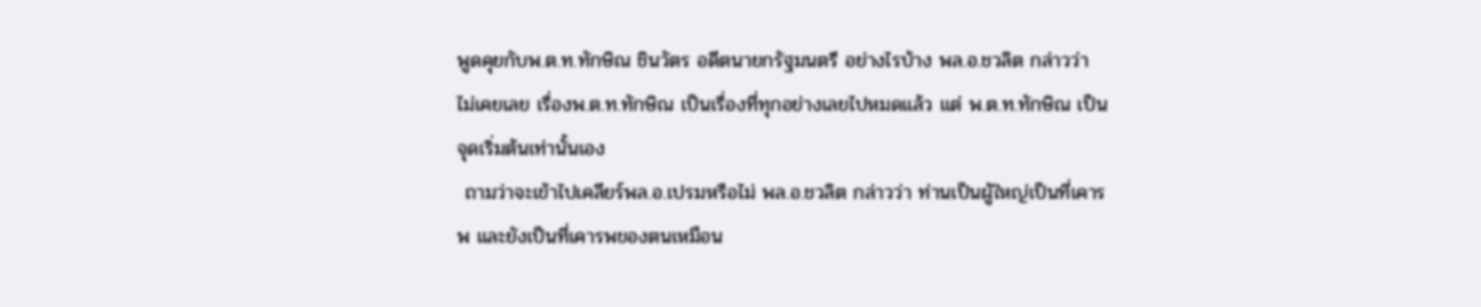พูดคุยกับพ.ต.ท.ทักษิณ ชินวัตร อดีตนายกรัฐมนตรี อย่างไรบ้าง พล.อ.ชวลิต กล่าวว่า ไม่เคยเลย เรื่องพ.ต.ท.ทักษิณ เป็นเรื่องที่ทุกอย่างเลยไปหมดแล้ว แต่ พ.ต.ท.ทักษิณ เป็นจุดเริ่มต้นเท่านั้นเอง
 ถามว่าจะเข้าไปเคลียร์พล.อ.เปรมหรือไม่ พล.อ.ชวลิต กล่าวว่า ท่านเป็นผู้ใหญ่เป็นที่เคารพ และยังเป็นที่เคารพของตนเหมือน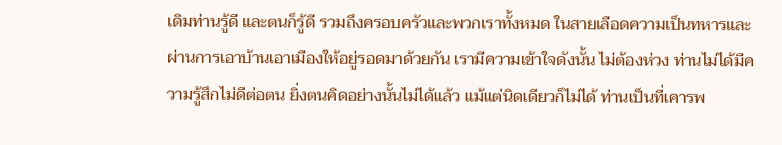เดิมท่านรู้ดี และตนก็รู้ดี รวมถึงครอบครัวและพวกเราทั้งหมด ในสายเลือดความเป็นทหารและผ่านการเอาบ้านเอาเมืองให้อยู่รอดมาด้วยกัน เรามีความเข้าใจดังนั้น ไม่ต้องห่วง ท่านไม่ได้มีความรู้สึกไม่ดีต่อตน ยิ่งตนคิดอย่างนั้นไม่ได้แล้ว แม้แต่นิดเดียวก็ไม่ได้ ท่านเป็นที่เคารพ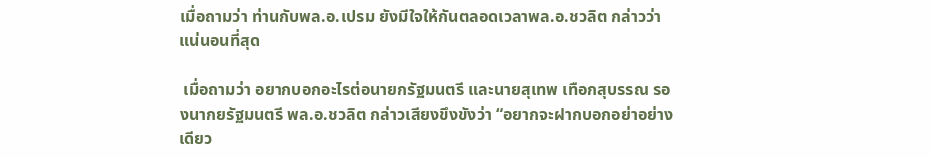เมื่อถามว่า ท่านกับพล.อ.เปรม ยังมีใจให้กันตลอดเวลาพล.อ.ชวลิต กล่าวว่า แน่นอนที่สุด

 เมื่อถามว่า อยากบอกอะไรต่อนายกรัฐมนตรี และนายสุเทพ เทือกสุบรรณ รองนากยรัฐมนตรี พล.อ.ชวลิต กล่าวเสียงขึงขังว่า “อยากจะฝากบอกอย่าอย่างเดียว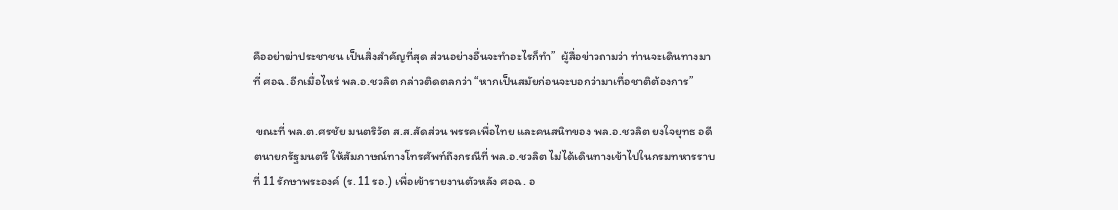คืออย่าฆ่าประชาชน เป็นสิ่งสำคัญที่สุด ส่วนอย่างอื่นจะทำอะไรก็ทำ”  ผู้สื่อข่าวถามว่า ท่านจะเดินทางมาที่ ศอฉ.อีกเมื่อไหร่ พล.อ.ชวลิต กล่าวติดตลกว่า “หากเป็นสมัยก่อนจะบอกว่ามาเทื่อชาติต้องการ”

 ขณะที่ พล.ต.ศรชัย มนตริวัต ส.ส.สัดส่วน พรรคเพื่อไทย และคนสนิทของ พล.อ.ชวลิต ยงใจยุทธ อดีตนายกรัฐมนตรี ให้สัมภาษณ์ทางโทรศัพท์ถึงกรณีที่ พล.อ.ชวลิต ไม่ได้เดินทางเข้าไปในกรมทหารราบที่ 11 รักษาพระองค์ (ร. 11 รอ.) เพื่อเข้ารายงานตัวหลัง ศอฉ. อ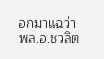อกมาแฉว่า พล.อ.ชวลิต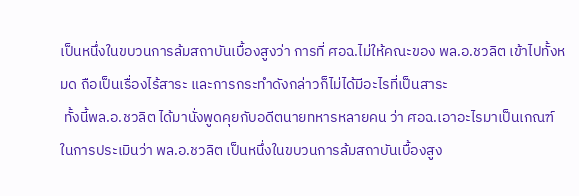เป็นหนึ่งในขบวนการล้มสถาบันเบื้องสูงว่า การที่ ศอฉ.ไม่ให้คณะของ พล.อ.ชวลิต เข้าไปทั้งหมด ถือเป็นเรื่องไร้สาระ และการกระทำดังกล่าวก็ไม่ได้มีอะไรที่เป็นสาระ
 ทั้งนี้พล.อ.ชวลิต ได้มานั่งพูดคุยกับอดีตนายทหารหลายคน ว่า ศอฉ.เอาอะไรมาเป็นเกณฑ์ในการประเมินว่า พล.อ.ชวลิต เป็นหนึ่งในขบวนการล้มสถาบันเบื้องสูง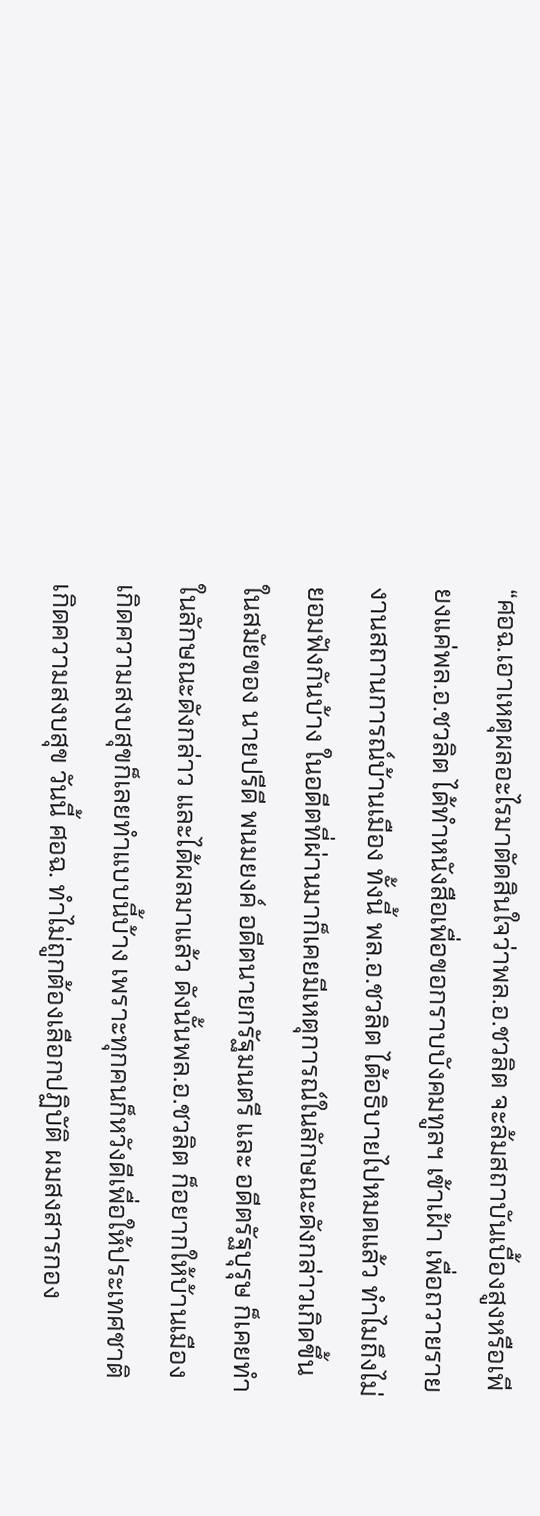“ศอฉ.เอาเหตุผลอะไรมาตัดสินใจว่าพล.อ.ชวลิต จะล้มสถาบันเบื้องสูงหรือเพียงแค่พล.อ.ชวลิต ได้ทำหนังสือเพื่อขอกราบบังคมทูลฯ เข้าเฝ้า เพื่อถวายรายงานสถานการณ์บ้านเมือง ทั้งนี้ พล.อ.ชวลิต ได้อธิบายไปหมดแล้ว ทำไมถึงไม่ยอมฟังกันบ้าง ในอดีตที่ผ่านมาก็เคยมีเหตุการณ์ในลักษณะดังกล่าวเกิดขึ้นในสมัยของ นายปรีดี พนมยงค์ อดีตนายกรัฐมนตรี และ อดีตรัฐบุรุษ ก็เคยทำในลักษณะดังกล่าว และได้ผลมาแล้ว ดังนั้นพล.อ.ชวลิต ก็อยากให้บ้านเมืองเกิดความสงบสุขก็เลยทำแบบนี้บ้าง เพราะทุกคนก็หวังดีเพื่อให้ประเทศชาติเกิดความสงบสุข วันนี้ ศอฉ. ทำไม่ถูกต้องเลือกปฏิบัติ ผมสงสารกอง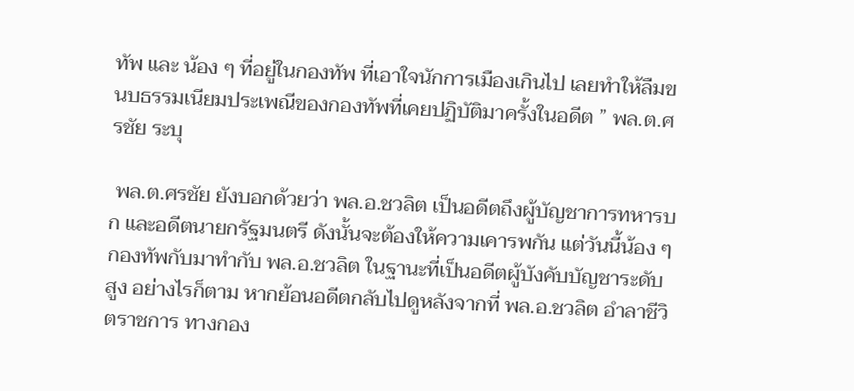ทัพ และ น้อง ๆ ที่อยู่ในกองทัพ ที่เอาใจนักการเมืองเกินไป เลยทำให้ลืมขนบธรรมเนียมประเพณีของกองทัพที่เคยปฏิบัติมาครั้งในอดีต ” พล.ต.ศรชัย ระบุ

 พล.ต.ศรชัย ยังบอกด้วยว่า พล.อ.ชวลิต เป็นอดีตถึงผู้บัญชาการทหารบก และอดีตนายกรัฐมนตรี ดังนั้นจะต้องให้ความเคารพกัน แต่วันนี้น้อง ๆ กองทัพกับมาทำกับ พล.อ.ชวลิต ในฐานะที่เป็นอดีตผู้บังคับบัญชาระดับสูง อย่างไรก็ตาม หากย้อนอดีตกลับไปดูหลังจากที่ พล.อ.ชวลิต อำลาชีวิตราชการ ทางกอง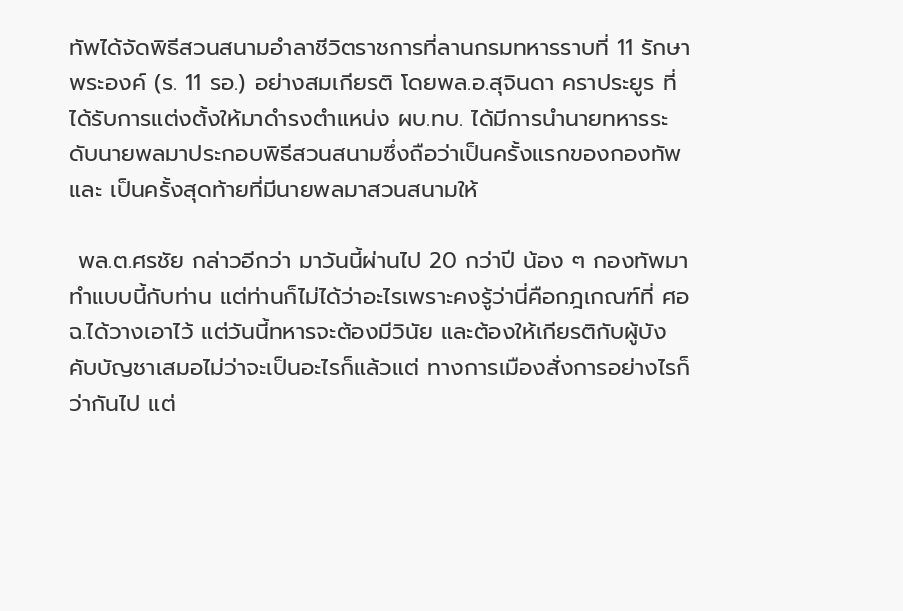ทัพได้จัดพิธีสวนสนามอำลาชีวิตราชการที่ลานกรมทหารราบที่ 11 รักษาพระองค์ (ร. 11 รอ.) อย่างสมเกียรติ โดยพล.อ.สุจินดา คราประยูร ที่ได้รับการแต่งตั้งให้มาดำรงตำแหน่ง ผบ.ทบ. ได้มีการนำนายทหารระดับนายพลมาประกอบพิธีสวนสนามซึ่งถือว่าเป็นครั้งแรกของกองทัพ และ เป็นครั้งสุดท้ายที่มีนายพลมาสวนสนามให้

 พล.ต.ศรชัย กล่าวอีกว่า มาวันนี้ผ่านไป 20 กว่าปี น้อง ๆ กองทัพมาทำแบบนี้กับท่าน แต่ท่านก็ไม่ได้ว่าอะไรเพราะคงรู้ว่านี่คือกฎเกณฑ์ที่ ศอฉ.ได้วางเอาไว้ แต่วันนี้ทหารจะต้องมีวินัย และต้องให้เกียรติกับผู้บังคับบัญชาเสมอไม่ว่าจะเป็นอะไรก็แล้วแต่ ทางการเมืองสั่งการอย่างไรก็ว่ากันไป แต่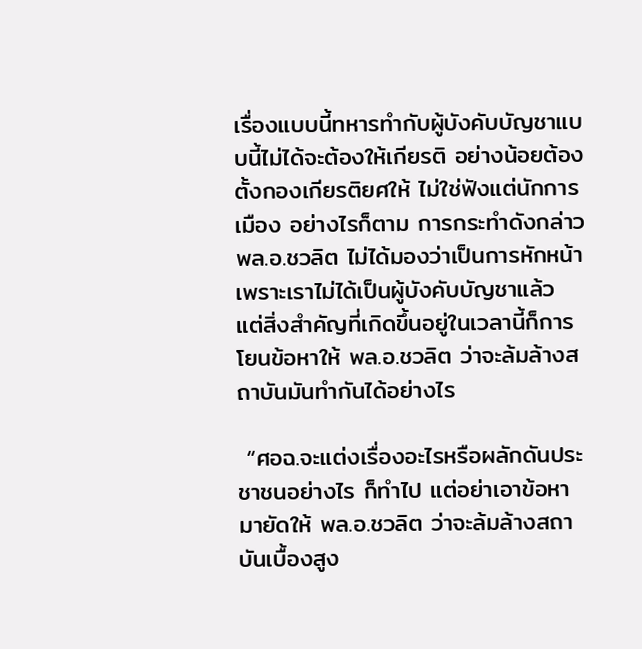เรื่องแบบนี้ทหารทำกับผู้บังคับบัญชาแบบนี้ไม่ได้จะต้องให้เกียรติ อย่างน้อยต้องตั้งกองเกียรติยศให้ ไม่ใช่ฟังแต่นักการเมือง อย่างไรก็ตาม การกระทำดังกล่าว พล.อ.ชวลิต ไม่ได้มองว่าเป็นการหักหน้า เพราะเราไม่ได้เป็นผู้บังคับบัญชาแล้ว แต่สิ่งสำคัญที่เกิดขึ้นอยู่ในเวลานี้ก็การโยนข้อหาให้ พล.อ.ชวลิต ว่าจะล้มล้างสถาบันมันทำกันได้อย่างไร

 “ศอฉ.จะแต่งเรื่องอะไรหรือผลักดันประชาชนอย่างไร ก็ทำไป แต่อย่าเอาข้อหามายัดให้ พล.อ.ชวลิต ว่าจะล้มล้างสถาบันเบื้องสูง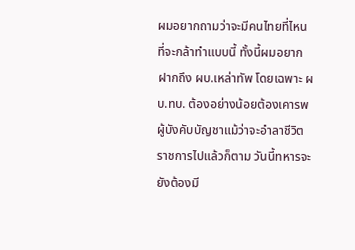ผมอยากถามว่าจะมีคนไทยที่ไหนที่จะกล้าทำแบบนี้ ทั้งนี้ผมอยากฝากถึง ผบ.เหล่าทัพ โดยเฉพาะ ผบ.ทบ. ต้องอย่างน้อยต้องเคารพผู้บังคับบัญชาแม้ว่าจะอำลาชีวิตราชการไปแล้วก็ตาม วันนี้ทหารจะยังต้องมี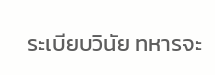ระเบียบวินัย ทหารจะ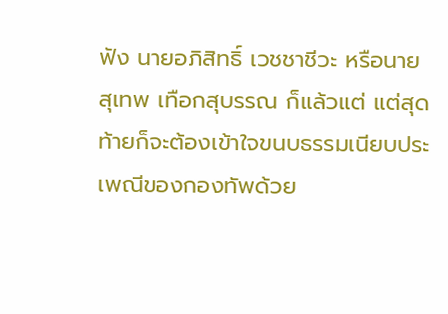ฟัง นายอภิสิทธิ์ เวชชาชีวะ หรือนายสุเทพ เทือกสุบรรณ ก็แล้วแต่ แต่สุดท้ายก็จะต้องเข้าใจขนบธรรมเนียบประเพณีของกองทัพด้วย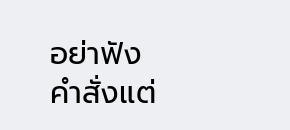อย่าฟังคำสั่งแต่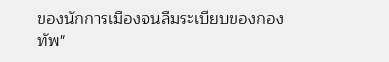ของนักการเมืองจนลืมระเบียบของกองทัพ"